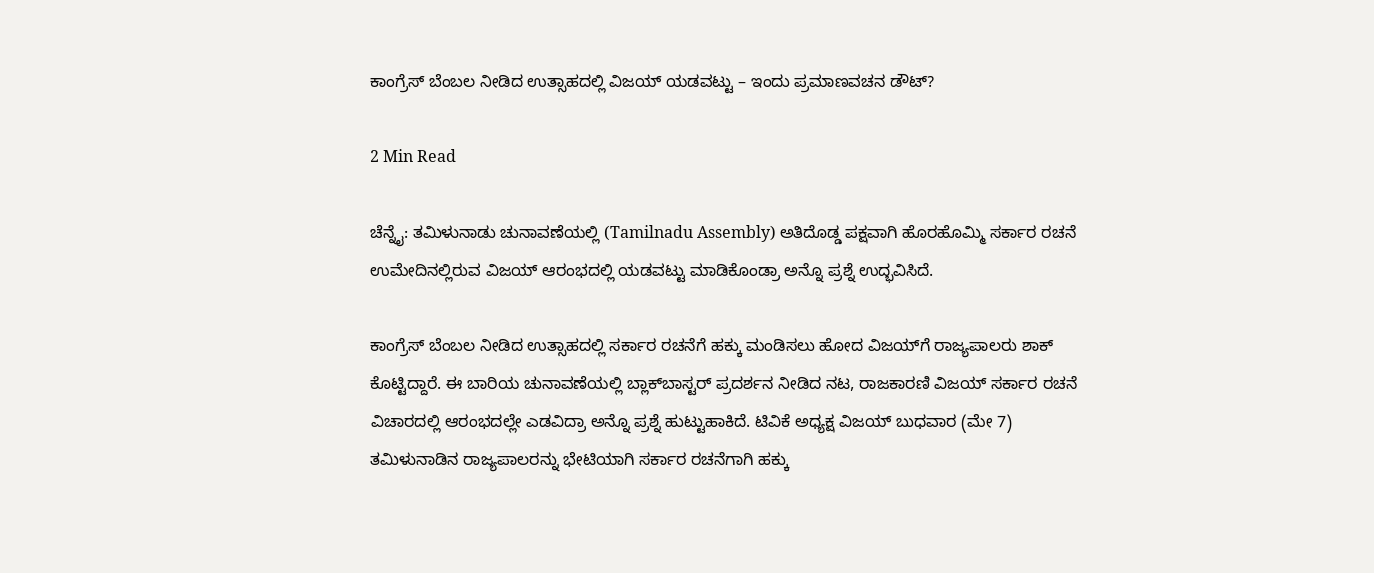ಕಾಂಗ್ರೆಸ್ ಬೆಂಬಲ ನೀಡಿದ ಉತ್ಸಾಹದಲ್ಲಿ ವಿಜಯ್‌ ಯಡವಟ್ಟು – ಇಂದು ಪ್ರಮಾಣವಚನ ಡೌಟ್?

2 Min Read

ಚೆನ್ನೈ: ತಮಿಳುನಾಡು ಚುನಾವಣೆಯಲ್ಲಿ (Tamilnadu Assembly) ಅತಿದೊಡ್ಡ ಪಕ್ಷವಾಗಿ ಹೊರಹೊಮ್ಮಿ ಸರ್ಕಾರ ರಚನೆ ಉಮೇದಿನಲ್ಲಿರುವ ವಿಜಯ್ ಆರಂಭದಲ್ಲಿ ಯಡವಟ್ಟು ಮಾಡಿಕೊಂಡ್ರಾ ಅನ್ನೊ ಪ್ರಶ್ನೆ ಉದ್ಭವಿಸಿದೆ.

ಕಾಂಗ್ರೆಸ್ ಬೆಂಬಲ ನೀಡಿದ ಉತ್ಸಾಹದಲ್ಲಿ ಸರ್ಕಾರ ರಚನೆಗೆ ಹಕ್ಕು ಮಂಡಿಸಲು ಹೋದ ವಿಜಯ್‌ಗೆ ರಾಜ್ಯಪಾಲರು ಶಾಕ್ ಕೊಟ್ಟಿದ್ದಾರೆ. ಈ ಬಾರಿಯ ಚುನಾವಣೆಯಲ್ಲಿ ಬ್ಲಾಕ್‌ಬಾಸ್ಟರ್ ಪ್ರದರ್ಶನ ನೀಡಿದ ನಟ, ರಾಜಕಾರಣಿ ವಿಜಯ್ ಸರ್ಕಾರ ರಚನೆ ವಿಚಾರದಲ್ಲಿ ಆರಂಭದಲ್ಲೇ ಎಡವಿದ್ರಾ ಅನ್ನೊ ಪ್ರಶ್ನೆ ಹುಟ್ಟುಹಾಕಿದೆ. ಟಿವಿಕೆ ಅಧ್ಯಕ್ಷ ವಿಜಯ್ ಬುಧವಾರ (ಮೇ 7) ತಮಿಳುನಾಡಿನ ರಾಜ್ಯಪಾಲರನ್ನು ಭೇಟಿಯಾಗಿ ಸರ್ಕಾರ ರಚನೆಗಾಗಿ ಹಕ್ಕು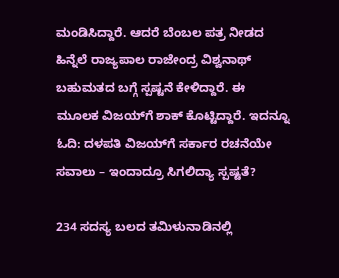ಮಂಡಿಸಿದ್ದಾರೆ. ಆದರೆ ಬೆಂಬಲ ಪತ್ರ ನೀಡದ ಹಿನ್ನೆಲೆ ರಾಜ್ಯಪಾಲ ರಾಜೇಂದ್ರ ವಿಶ್ವನಾಥ್ ಬಹುಮತದ ಬಗ್ಗೆ ಸ್ಪಷ್ಟನೆ ಕೇಳಿದ್ದಾರೆ. ಈ ಮೂಲಕ ವಿಜಯ್‌ಗೆ ಶಾಕ್ ಕೊಟ್ಟಿದ್ದಾರೆ. ಇದನ್ನೂ ಓದಿ: ದಳಪತಿ ವಿಜಯ್‌ಗೆ ಸರ್ಕಾರ ರಚನೆಯೇ ಸವಾಲು – ಇಂದಾದ್ರೂ ಸಿಗಲಿದ್ಯಾ ಸ್ಪಷ್ಟತೆ?

234 ಸದಸ್ಯ ಬಲದ ತಮಿಳುನಾಡಿನಲ್ಲಿ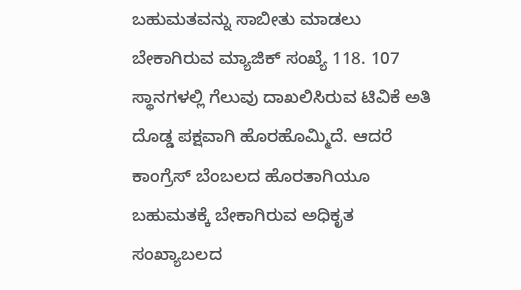ಬಹುಮತವನ್ನು ಸಾಬೀತು ಮಾಡಲು ಬೇಕಾಗಿರುವ ಮ್ಯಾಜಿಕ್ ಸಂಖ್ಯೆ 118. 107 ಸ್ಥಾನಗಳಲ್ಲಿ ಗೆಲುವು ದಾಖಲಿಸಿರುವ ಟಿವಿಕೆ ಅತಿ ದೊಡ್ಡ ಪಕ್ಷವಾಗಿ ಹೊರಹೊಮ್ಮಿದೆ. ಆದರೆ ಕಾಂಗ್ರೆಸ್ ಬೆಂಬಲದ ಹೊರತಾಗಿಯೂ ಬಹುಮತಕ್ಕೆ ಬೇಕಾಗಿರುವ ಅಧಿಕೃತ ಸಂಖ್ಯಾಬಲದ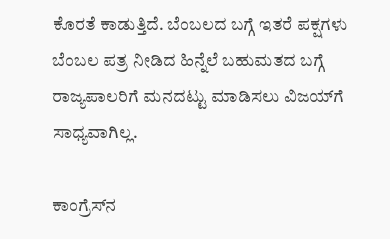ಕೊರತೆ ಕಾಡುತ್ತಿದೆ. ಬೆಂಬಲದ ಬಗ್ಗೆ ಇತರೆ ಪಕ್ಷಗಳು ಬೆಂಬಲ ಪತ್ರ ನೀಡಿದ ಹಿನ್ನೆಲೆ ಬಹುಮತದ ಬಗ್ಗೆ ರಾಜ್ಯಪಾಲರಿಗೆ ಮನದಟ್ಟು ಮಾಡಿಸಲು ವಿಜಯ್‌ಗೆ ಸಾಧ್ಯವಾಗಿಲ್ಲ.

ಕಾಂಗ್ರೆಸ್‌ನ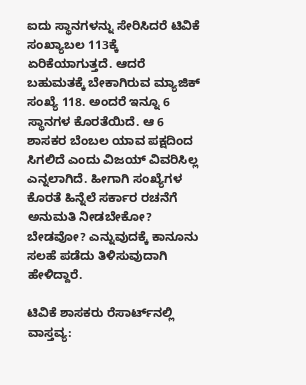ಐದು ಸ್ಥಾನಗಳನ್ನು ಸೇರಿಸಿದರೆ ಟಿವಿಕೆ ಸಂಖ್ಯಾಬಲ 113ಕ್ಕೆ ಏರಿಕೆಯಾಗುತ್ತದೆ. ಆದರೆ ಬಹುಮತಕ್ಕೆ ಬೇಕಾಗಿರುವ ಮ್ಯಾಜಿಕ್ ಸಂಖ್ಯೆ 118. ಅಂದರೆ ಇನ್ನೂ 6 ಸ್ಥಾನಗಳ ಕೊರತೆಯಿದೆ. ಆ 6 ಶಾಸಕರ ಬೆಂಬಲ ಯಾವ ಪಕ್ಷದಿಂದ ಸಿಗಲಿದೆ ಎಂದು ವಿಜಯ್ ವಿವರಿಸಿಲ್ಲ ಎನ್ನಲಾಗಿದೆ. ಹೀಗಾಗಿ ಸಂಖ್ಯೆಗಳ ಕೊರತೆ ಹಿನ್ನೆಲೆ ಸರ್ಕಾರ ರಚನೆಗೆ ಅನುಮತಿ ನೀಡಬೇಕೋ? ಬೇಡವೋ? ಎನ್ನುವುದಕ್ಕೆ ಕಾನೂನು ಸಲಹೆ ಪಡೆದು ತಿಳಿಸುವುದಾಗಿ ಹೇಳಿದ್ದಾರೆ.

ಟಿವಿಕೆ ಶಾಸಕರು ರೆಸಾರ್ಟ್‌ನಲ್ಲಿ ವಾಸ್ತವ್ಯ: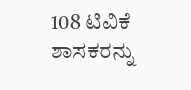108 ಟಿವಿಕೆ ಶಾಸಕರನ್ನು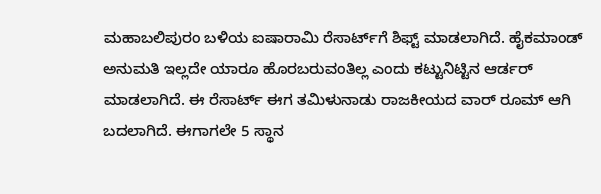ಮಹಾಬಲಿಪುರಂ ಬಳಿಯ ಐಷಾರಾಮಿ ರೆಸಾರ್ಟ್‌ಗೆ ಶಿಫ್ಟ್ ಮಾಡಲಾಗಿದೆ. ಹೈಕಮಾಂಡ್ ಅನುಮತಿ ಇಲ್ಲದೇ ಯಾರೂ ಹೊರಬರುವಂತಿಲ್ಲ ಎಂದು ಕಟ್ಟುನಿಟ್ಟಿನ ಆರ್ಡರ್ ಮಾಡಲಾಗಿದೆ. ಈ ರೆಸಾರ್ಟ್ ಈಗ ತಮಿಳುನಾಡು ರಾಜಕೀಯದ ವಾರ್ ರೂಮ್ ಆಗಿ ಬದಲಾಗಿದೆ. ಈಗಾಗಲೇ 5 ಸ್ಥಾನ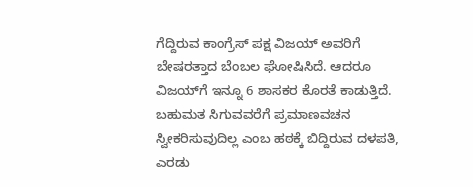ಗೆದ್ದಿರುವ ಕಾಂಗ್ರೆಸ್ ಪಕ್ಷ ವಿಜಯ್ ಅವರಿಗೆ ಬೇಷರತ್ತಾದ ಬೆಂಬಲ ಘೋಷಿಸಿದೆ. ಆದರೂ ವಿಜಯ್‌ಗೆ ಇನ್ನೂ 6 ಶಾಸಕರ ಕೊರತೆ ಕಾಡುತ್ತಿದೆ. ಬಹುಮತ ಸಿಗುವವರೆಗೆ ಪ್ರಮಾಣವಚನ ಸ್ವೀಕರಿಸುವುದಿಲ್ಲ ಎಂಬ ಹಠಕ್ಕೆ ಬಿದ್ದಿರುವ ದಳಪತಿ, ಎರಡು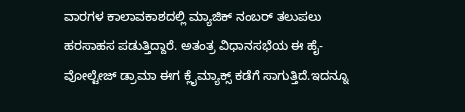ವಾರಗಳ ಕಾಲಾವಕಾಶದಲ್ಲಿ ಮ್ಯಾಜಿಕ್ ನಂಬರ್ ತಲುಪಲು ಹರಸಾಹಸ ಪಡುತ್ತಿದ್ದಾರೆ. ಅತಂತ್ರ ವಿಧಾನಸಭೆಯ ಈ ಹೈ-ವೋಲ್ಟೇಜ್ ಡ್ರಾಮಾ ಈಗ ಕ್ಲೈಮ್ಯಾಕ್ಸ್ ಕಡೆಗೆ ಸಾಗುತ್ತಿದೆ.ಇದನ್ನೂ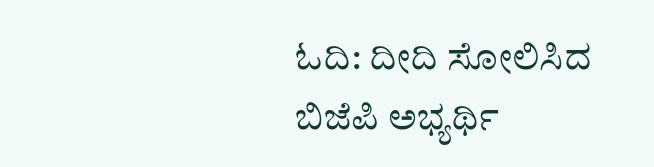ಓದಿ: ದೀದಿ ಸೋಲಿಸಿದ ಬಿಜೆಪಿ ಅಭ್ಯರ್ಥಿ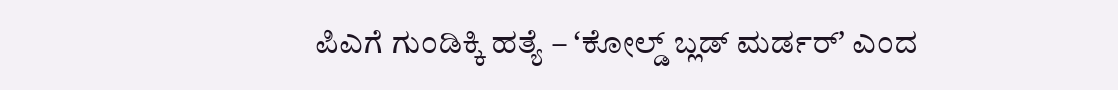ಪಿಎಗೆ ಗುಂಡಿಕ್ಕಿ ಹತ್ಯೆ – ʻಕೋಲ್ಡ್‌ ಬ್ಲಡ್‌ ಮರ್ಡರ್‌ʼ ಎಂದ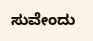ಸುವೇಂದು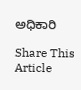ಅಧಿಕಾರಿ

Share This Article